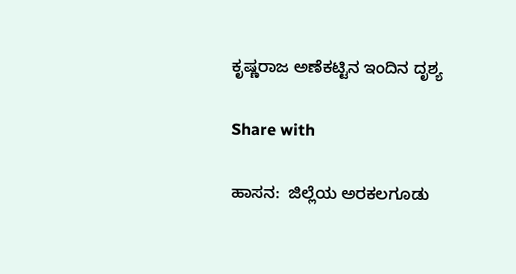ಕೃಷ್ಣರಾಜ ಅಣೆಕಟ್ಟಿನ ಇಂದಿನ ದೃಶ್ಯ

Share with

ಹಾಸನ:  ಜಿಲ್ಲೆಯ ಅರಕಲಗೂಡು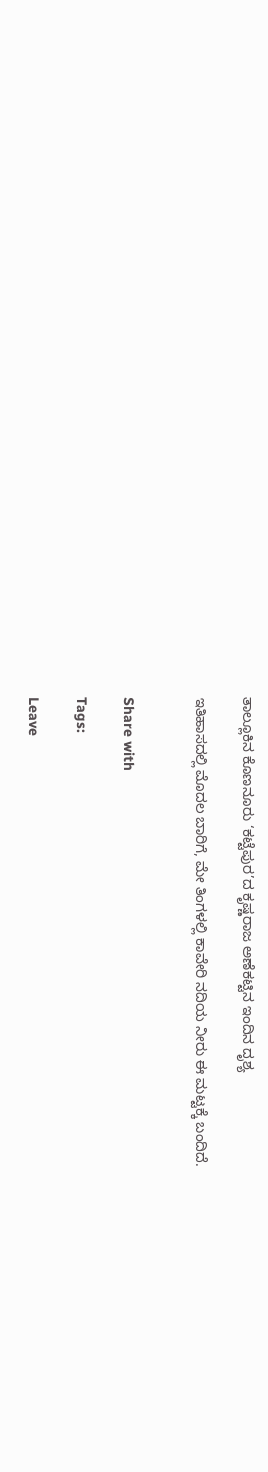ತಾಲ್ಲೂಕಿನ ಕೊಣನೂರು ‘ಕಟ್ಟೆಪುರ’ದ ಕೃಷ್ಣರಾಜ ಅಣೆಕಟ್ಟಿನ ಇಂದಿನ ದೃಶ್ಯ

ಇತಿಹಾಸದಲ್ಲಿ ಮೊದಲ ಬಾರಿಗೆ, ಮೇ ತಿಂಗಳಲ್ಲಿ ಕಾವೇರಿ ನದಿಯ ನೀರು ಈ ಮಟ್ಟಕ್ಕೆ ಬಂದಿದೆ.


Share with

Tags:

Leave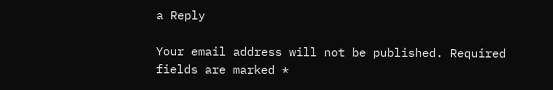a Reply

Your email address will not be published. Required fields are marked *